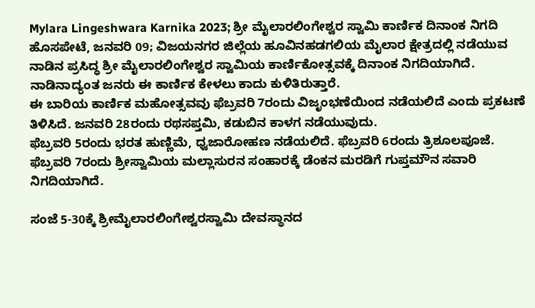Mylara Lingeshwara Karnika 2023; ಶ್ರೀ ಮೈಲಾರಲಿಂಗೇಶ್ವರ ಸ್ವಾಮಿ ಕಾರ್ಣಿಕ ದಿನಾಂಕ ನಿಗದಿ
ಹೊಸಪೇಟೆ, ಜನವರಿ 09; ವಿಜಯನಗರ ಜಿಲ್ಲೆಯ ಹೂವಿನಹಡಗಲಿಯ ಮೈಲಾರ ಕ್ಷೇತ್ರದಲ್ಲಿ ನಡೆಯುವ ನಾಡಿನ ಪ್ರಸಿದ್ಧ ಶ್ರೀ ಮೈಲಾರಲಿಂಗೇಶ್ವರ ಸ್ವಾಮಿಯ ಕಾರ್ಣಿಕೋತ್ಸವಕ್ಕೆ ದಿನಾಂಕ ನಿಗದಿಯಾಗಿದೆ. ನಾಡಿನಾದ್ಯಂತ ಜನರು ಈ ಕಾರ್ಣಿಕ ಕೇಳಲು ಕಾದು ಕುಳಿತಿರುತ್ತಾರೆ.
ಈ ಬಾರಿಯ ಕಾರ್ಣಿಕ ಮಹೋತ್ಸವವು ಫೆಬ್ರವರಿ 7ರಂದು ವಿಜೃಂಭಣೆಯಿಂದ ನಡೆಯಲಿದೆ ಎಂದು ಪ್ರಕಟಣೆ ತಿಳಿಸಿದೆ. ಜನವರಿ 28ರಂದು ರಥಸಪ್ತಮಿ, ಕಡುಬಿನ ಕಾಳಗ ನಡೆಯುವುದು.
ಫೆಬ್ರವರಿ 5ರಂದು ಭರತ ಹುಣ್ಣಿಮೆ, ಧ್ವಜಾರೋಹಣ ನಡೆಯಲಿದೆ. ಫೆಬ್ರವರಿ 6ರಂದು ತ್ರಿಶೂಲಪೂಜೆ. ಫೆಬ್ರವರಿ 7ರಂದು ಶ್ರೀಸ್ವಾಮಿಯ ಮಲ್ಲಾಸುರನ ಸಂಹಾರಕ್ಕೆ ಡೆಂಕನ ಮರಡಿಗೆ ಗುಪ್ತಮೌನ ಸವಾರಿ ನಿಗದಿಯಾಗಿದೆ.

ಸಂಜೆ 5-30ಕ್ಕೆ ಶ್ರೀಮೈಲಾರಲಿಂಗೇಶ್ವರಸ್ವಾಮಿ ದೇವಸ್ಥಾನದ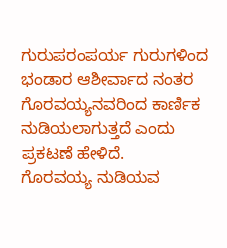ಗುರುಪರಂಪರ್ಯ ಗುರುಗಳಿಂದ ಭಂಡಾರ ಆಶೀರ್ವಾದ ನಂತರ ಗೊರವಯ್ಯನವರಿಂದ ಕಾರ್ಣಿಕ ನುಡಿಯಲಾಗುತ್ತದೆ ಎಂದು ಪ್ರಕಟಣೆ ಹೇಳಿದೆ.
ಗೊರವಯ್ಯ ನುಡಿಯವ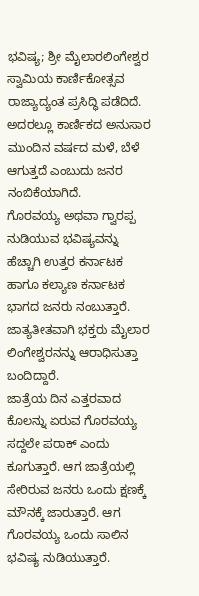ಭವಿಷ್ಯ; ಶ್ರೀ ಮೈಲಾರಲಿಂಗೇಶ್ವರ ಸ್ವಾಮಿಯ ಕಾರ್ಣಿಕೋತ್ಸವ ರಾಜ್ಯಾದ್ಯಂತ ಪ್ರಸಿದ್ಧಿ ಪಡೆದಿದೆ. ಅದರಲ್ಲೂ ಕಾರ್ಣಿಕದ ಅನುಸಾರ ಮುಂದಿನ ವರ್ಷದ ಮಳೆ, ಬೆಳೆ ಆಗುತ್ತದೆ ಎಂಬುದು ಜನರ ನಂಬಿಕೆಯಾಗಿದೆ.
ಗೊರವಯ್ಯ ಅಥವಾ ಗ್ವಾರಪ್ಪ ನುಡಿಯುವ ಭವಿಷ್ಯವನ್ನು ಹೆಚ್ಚಾಗಿ ಉತ್ತರ ಕರ್ನಾಟಕ ಹಾಗೂ ಕಲ್ಯಾಣ ಕರ್ನಾಟಕ ಭಾಗದ ಜನರು ನಂಬುತ್ತಾರೆ. ಜಾತ್ಯತೀತವಾಗಿ ಭಕ್ತರು ಮೈಲಾರ ಲಿಂಗೇಶ್ವರನನ್ನು ಆರಾಧಿಸುತ್ತಾ ಬಂದಿದ್ದಾರೆ.
ಜಾತ್ರೆಯ ದಿನ ಎತ್ತರವಾದ ಕೊಲನ್ನು ಏರುವ ಗೊರವಯ್ಯ ಸದ್ದಲೇ ಪರಾಕ್ ಎಂದು ಕೂಗುತ್ತಾರೆ. ಆಗ ಜಾತ್ರೆಯಲ್ಲಿ ಸೇರಿರುವ ಜನರು ಒಂದು ಕ್ಷಣಕ್ಕೆ ಮೌನಕ್ಕೆ ಜಾರುತ್ತಾರೆ. ಆಗ ಗೊರವಯ್ಯ ಒಂದು ಸಾಲಿನ ಭವಿಷ್ಯ ನುಡಿಯುತ್ತಾರೆ.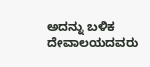ಅದನ್ನು ಬಳಿಕ ದೇವಾಲಯದವರು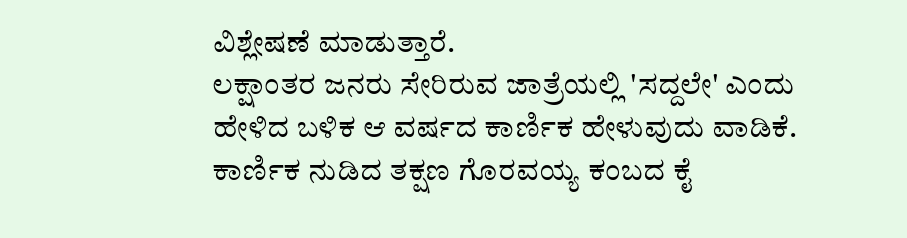ವಿಶ್ಲೇಷಣೆ ಮಾಡುತ್ತಾರೆ.
ಲಕ್ಷಾಂತರ ಜನರು ಸೇರಿರುವ ಜಾತ್ರೆಯಲ್ಲಿ 'ಸದ್ದಲೇ' ಎಂದು ಹೇಳಿದ ಬಳಿಕ ಆ ವರ್ಷದ ಕಾರ್ಣಿಕ ಹೇಳುವುದು ವಾಡಿಕೆ. ಕಾರ್ಣಿಕ ನುಡಿದ ತಕ್ಷಣ ಗೊರವಯ್ಯ ಕಂಬದ ಕೈ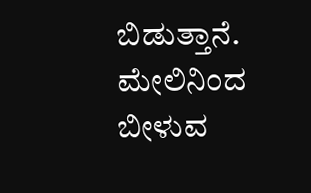ಬಿಡುತ್ತಾನೆ. ಮೇಲಿನಿಂದ ಬೀಳುವ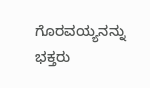ಗೊರವಯ್ಯನನ್ನು ಭಕ್ತರು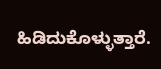ಹಿಡಿದುಕೊಳ್ಳುತ್ತಾರೆ.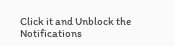Click it and Unblock the Notifications